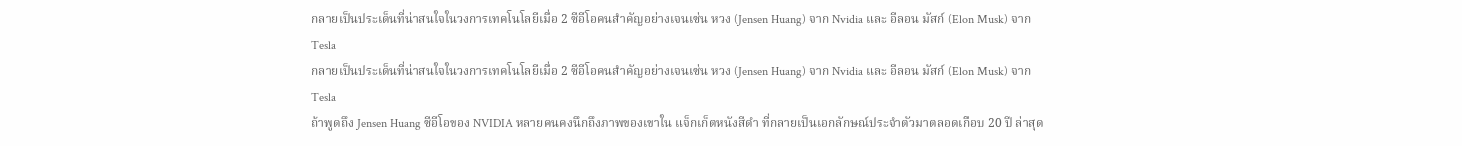กลายเป็นประเด็นที่น่าสนใจในวงการเทคโนโลยีเมื่อ 2 ซีอีโอคนสำคัญอย่างเจนเซ่น หวง (Jensen Huang) จาก Nvidia และ อีลอน มัสก์ (Elon Musk) จาก Tesla
กลายเป็นประเด็นที่น่าสนใจในวงการเทคโนโลยีเมื่อ 2 ซีอีโอคนสำคัญอย่างเจนเซ่น หวง (Jensen Huang) จาก Nvidia และ อีลอน มัสก์ (Elon Musk) จาก Tesla
ถ้าพูดถึง Jensen Huang ซีอีโอของ NVIDIA หลายคนคงนึกถึงภาพของเขาใน แจ็กเก็ตหนังสีดำ ที่กลายเป็นเอกลักษณ์ประจำตัวมาตลอดเกือบ 20 ปี ล่าสุด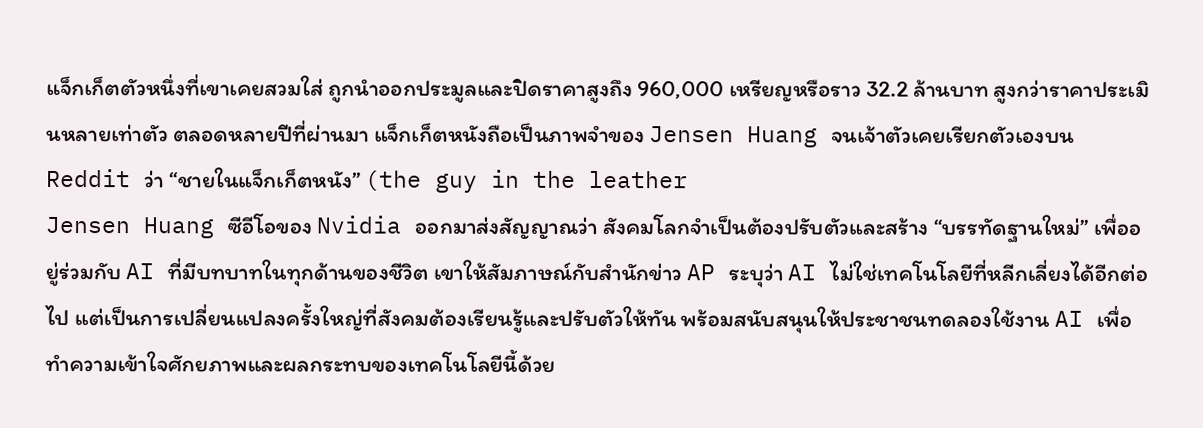แจ็กเก็ตตัวหนึ่งที่เขาเคยสวมใส่ ถูกนำออกประมูลและปิดราคาสูงถึง 960,000 เหรียญหรือราว 32.2 ล้านบาท สูงกว่าราคาประเมินหลายเท่าตัว ตลอดหลายปีที่ผ่านมา แจ็กเก็ตหนังถือเป็นภาพจำของ Jensen Huang จนเจ้าตัวเคยเรียกตัวเองบน Reddit ว่า “ชายในแจ็กเก็ตหนัง” (the guy in the leather
Jensen Huang ซีอีโอของ Nvidia ออกมาส่งสัญญาณว่า สังคมโลกจำเป็นต้องปรับตัวและสร้าง “บรรทัดฐานใหม่” เพื่ออยู่ร่วมกับ AI ที่มีบทบาทในทุกด้านของชีวิต เขาให้สัมภาษณ์กับสำนักข่าว AP ระบุว่า AI ไม่ใช่เทคโนโลยีที่หลีกเลี่ยงได้อีกต่อไป แต่เป็นการเปลี่ยนแปลงครั้งใหญ่ที่สังคมต้องเรียนรู้และปรับตัวให้ทัน พร้อมสนับสนุนให้ประชาชนทดลองใช้งาน AI เพื่อทำความเข้าใจศักยภาพและผลกระทบของเทคโนโลยีนี้ด้วย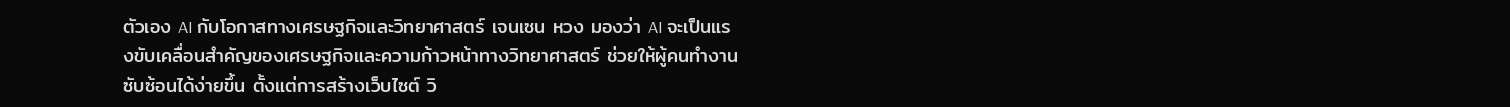ตัวเอง AI กับโอกาสทางเศรษฐกิจและวิทยาศาสตร์ เจนเซน หวง มองว่า AI จะเป็นแรงขับเคลื่อนสำคัญของเศรษฐกิจและความก้าวหน้าทางวิทยาศาสตร์ ช่วยให้ผู้คนทำงานซับซ้อนได้ง่ายขึ้น ตั้งแต่การสร้างเว็บไซต์ วิ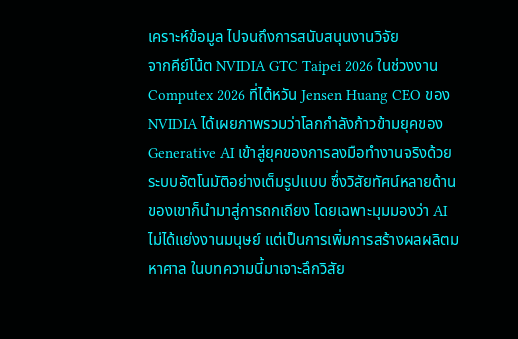เคราะห์ข้อมูล ไปจนถึงการสนับสนุนงานวิจัย
จากคีย์โน้ต NVIDIA GTC Taipei 2026 ในช่วงงาน Computex 2026 ที่ไต้หวัน Jensen Huang CEO ของ NVIDIA ได้เผยภาพรวมว่าโลกกำลังก้าวข้ามยุคของ Generative AI เข้าสู่ยุคของการลงมือทำงานจริงด้วยระบบอัตโนมัติอย่างเต็มรูปแบบ ซึ่งวิสัยทัศน์หลายด้านของเขาก็นำมาสู่การถกเถียง โดยเฉพาะมุมมองว่า AI ไม่ได้แย่งงานมนุษย์ แต่เป็นการเพิ่มการสร้างผลผลิตมหาศาล ในบทความนี้มาเจาะลึกวิสัย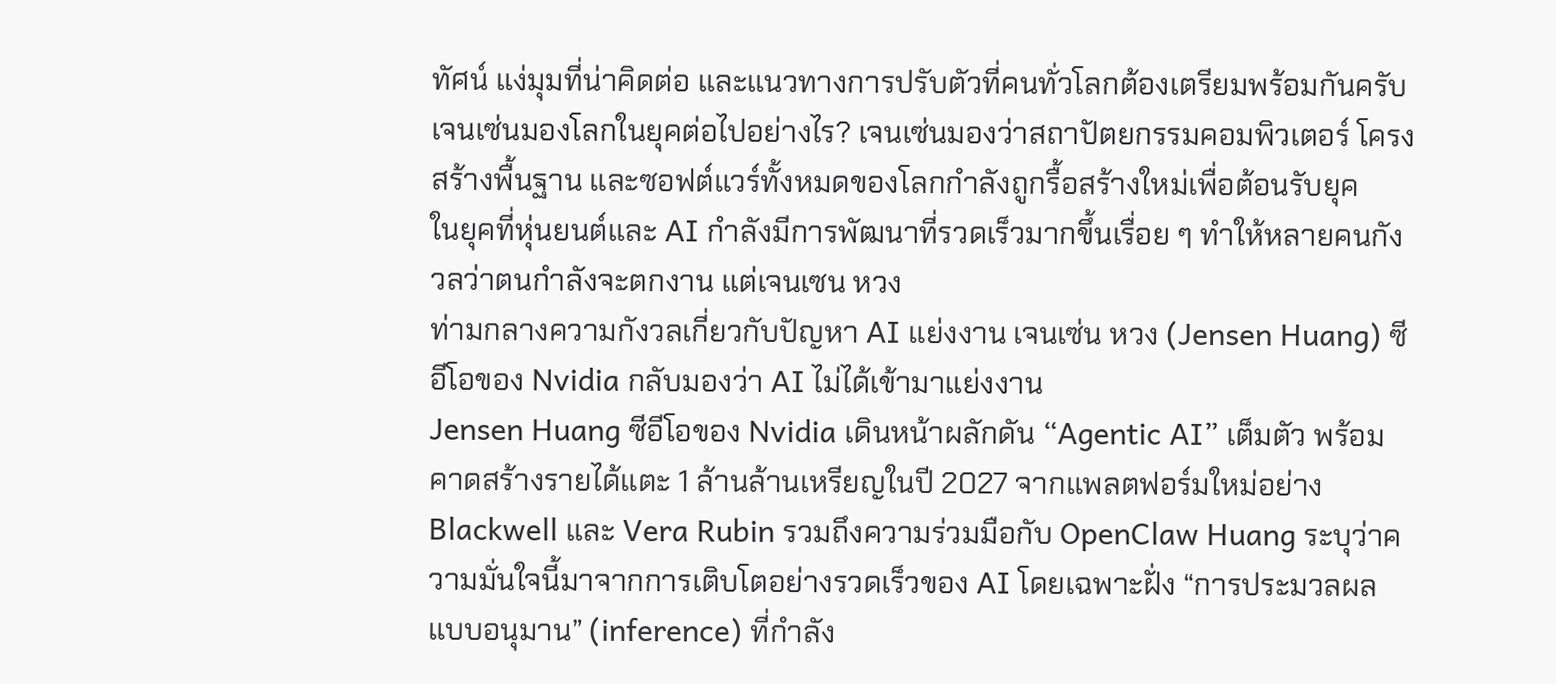ทัศน์ แง่มุมที่น่าคิดต่อ และแนวทางการปรับตัวที่คนทั่วโลกต้องเตรียมพร้อมกันครับ เจนเซ่นมองโลกในยุคต่อไปอย่างไร? เจนเซ่นมองว่าสถาปัตยกรรมคอมพิวเตอร์ โครงสร้างพื้นฐาน และซอฟต์แวร์ทั้งหมดของโลกกำลังถูกรื้อสร้างใหม่เพื่อต้อนรับยุค
ในยุคที่หุ่นยนต์และ AI กำลังมีการพัฒนาที่รวดเร็วมากขึ้นเรื่อย ๆ ทำให้หลายคนกังวลว่าตนกำลังจะตกงาน แต่เจนเซน หวง
ท่ามกลางความกังวลเกี่ยวกับปัญหา AI แย่งงาน เจนเซ่น หวง (Jensen Huang) ซีอีโอของ Nvidia กลับมองว่า AI ไม่ได้เข้ามาแย่งงาน
Jensen Huang ซีอีโอของ Nvidia เดินหน้าผลักดัน “Agentic AI” เต็มตัว พร้อมคาดสร้างรายได้แตะ 1 ล้านล้านเหรียญในปี 2027 จากแพลตฟอร์มใหม่อย่าง Blackwell และ Vera Rubin รวมถึงความร่วมมือกับ OpenClaw Huang ระบุว่าความมั่นใจนี้มาจากการเติบโตอย่างรวดเร็วของ AI โดยเฉพาะฝั่ง “การประมวลผลแบบอนุมาน” (inference) ที่กำลัง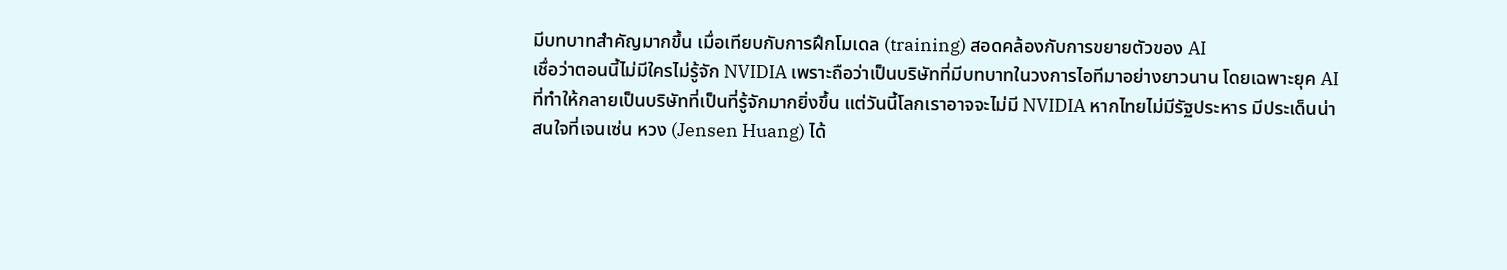มีบทบาทสำคัญมากขึ้น เมื่อเทียบกับการฝึกโมเดล (training) สอดคล้องกับการขยายตัวของ AI
เชื่อว่าตอนนี้ไม่มีใครไม่รู้จัก NVIDIA เพราะถือว่าเป็นบริษัทที่มีบทบาทในวงการไอทีมาอย่างยาวนาน โดยเฉพาะยุค AI ที่ทำให้กลายเป็นบริษัทที่เป็นที่รู้จักมากยิ่งขึ้น แต่วันนี้โลกเราอาจจะไม่มี NVIDIA หากไทยไม่มีรัฐประหาร มีประเด็นน่าสนใจที่เจนเซ่น หวง (Jensen Huang) ได้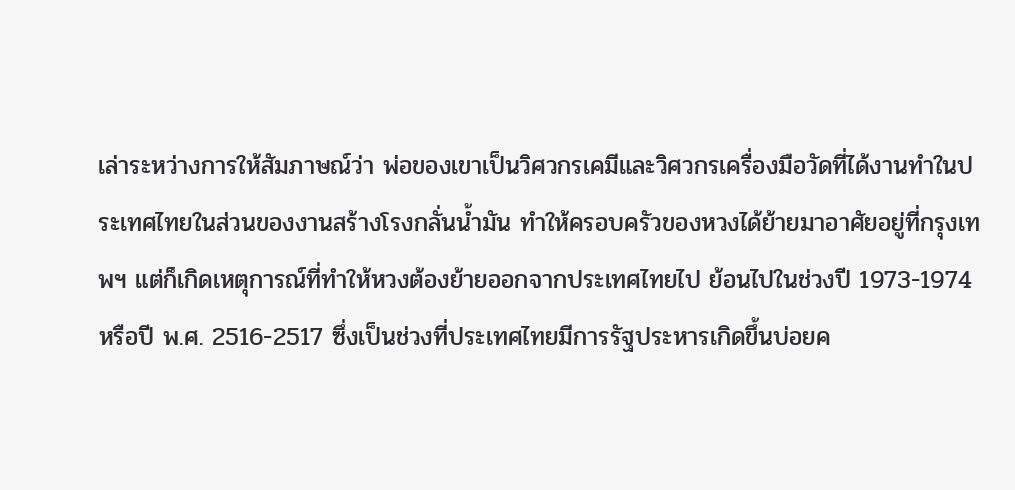เล่าระหว่างการให้สัมภาษณ์ว่า พ่อของเขาเป็นวิศวกรเคมีและวิศวกรเครื่องมือวัดที่ได้งานทำในประเทศไทยในส่วนของงานสร้างโรงกลั่นน้ำมัน ทำให้ครอบครัวของหวงได้ย้ายมาอาศัยอยู่ที่กรุงเทพฯ แต่ก็เกิดเหตุการณ์ที่ทำให้หวงต้องย้ายออกจากประเทศไทยไป ย้อนไปในช่วงปี 1973-1974 หรือปี พ.ศ. 2516-2517 ซึ่งเป็นช่วงที่ประเทศไทยมีการรัฐประหารเกิดขึ้นบ่อยค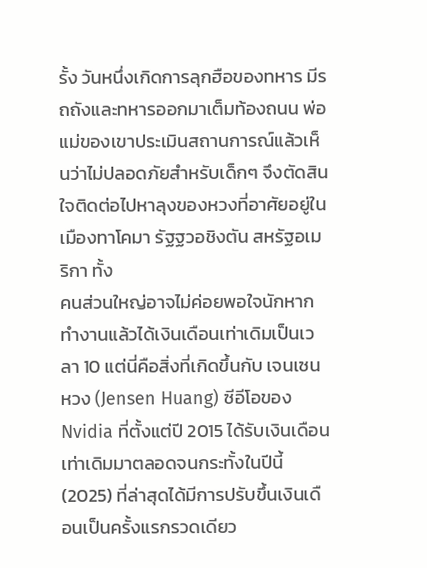รั้ง วันหนึ่งเกิดการลุกฮือของทหาร มีรถถังและทหารออกมาเต็มท้องถนน พ่อแม่ของเขาประเมินสถานการณ์แล้วเห็นว่าไม่ปลอดภัยสำหรับเด็กๆ จึงตัดสินใจติดต่อไปหาลุงของหวงที่อาศัยอยู่ในเมืองทาโคมา รัฐฐวอชิงตัน สหรัฐอเมริกา ทั้ง
คนส่วนใหญ่อาจไม่ค่อยพอใจนักหากทำงานแล้วได้เงินเดือนเท่าเดิมเป็นเวลา 10 แต่นี่คือสิ่งที่เกิดขึ้นกับ เจนเซน หวง (Jensen Huang) ซีอีโอของ Nvidia ที่ตั้งแต่ปี 2015 ได้รับเงินเดือนเท่าเดิมมาตลอดจนกระทั้งในปีนี้ (2025) ที่ล่าสุดได้มีการปรับขึ้นเงินเดือนเป็นครั้งแรกรวดเดียว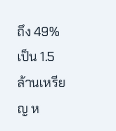ถึง 49% เป็น 1.5 ล้านเหรียญ ห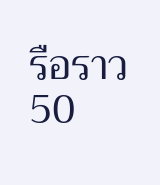รือราว 50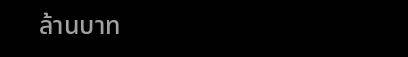ล้านบาท